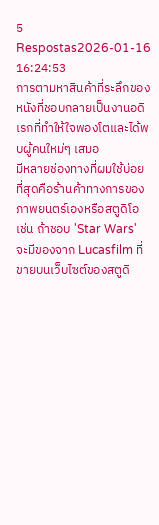5 Respostas2026-01-16 16:24:53
การตามหาสินค้าที่ระลึกของหนังที่ชอบกลายเป็นงานอดิเรกที่ทำให้ใจพองโตและได้พบผู้คนใหม่ๆ เสมอ
มีหลายช่องทางที่ผมใช้บ่อยที่สุดคือร้านค้าทางการของภาพยนตร์เองหรือสตูดิโอ เช่น ถ้าชอบ 'Star Wars' จะมีของจาก Lucasfilm ที่ขายบนเว็บไซต์ของสตูดิ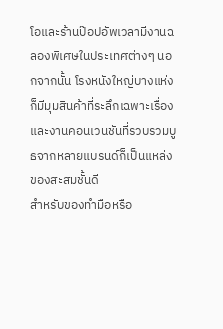โอและร้านป๊อปอัพเวลามีงานฉลองพิเศษในประเทศต่างๆ นอกจากนั้น โรงหนังใหญ่บางแห่งก็มีมุมสินค้าที่ระลึกเฉพาะเรื่อง และงานคอนเวนชันที่รวบรวมบูธจากหลายแบรนด์ก็เป็นแหล่งของสะสมชั้นดี
สำหรับของทำมือหรือ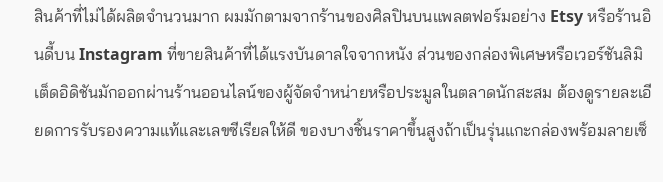สินค้าที่ไม่ได้ผลิตจำนวนมาก ผมมักตามจากร้านของศิลปินบนแพลตฟอร์มอย่าง Etsy หรือร้านอินดี้บน Instagram ที่ขายสินค้าที่ได้แรงบันดาลใจจากหนัง ส่วนของกล่องพิเศษหรือเวอร์ชันลิมิเต็ดอิดิชันมักออกผ่านร้านออนไลน์ของผู้จัดจำหน่ายหรือประมูลในตลาดนักสะสม ต้องดูรายละเอียดการรับรองความแท้และเลขซีเรียลให้ดี ของบางชิ้นราคาขึ้นสูงถ้าเป็นรุ่นแกะกล่องพร้อมลายเซ็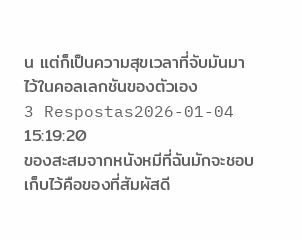น แต่ก็เป็นความสุขเวลาที่จับมันมาไว้ในคอลเลกชันของตัวเอง
3 Respostas2026-01-04 15:19:20
ของสะสมจากหนังหมีที่ฉันมักจะชอบเก็บไว้คือของที่สัมผัสดี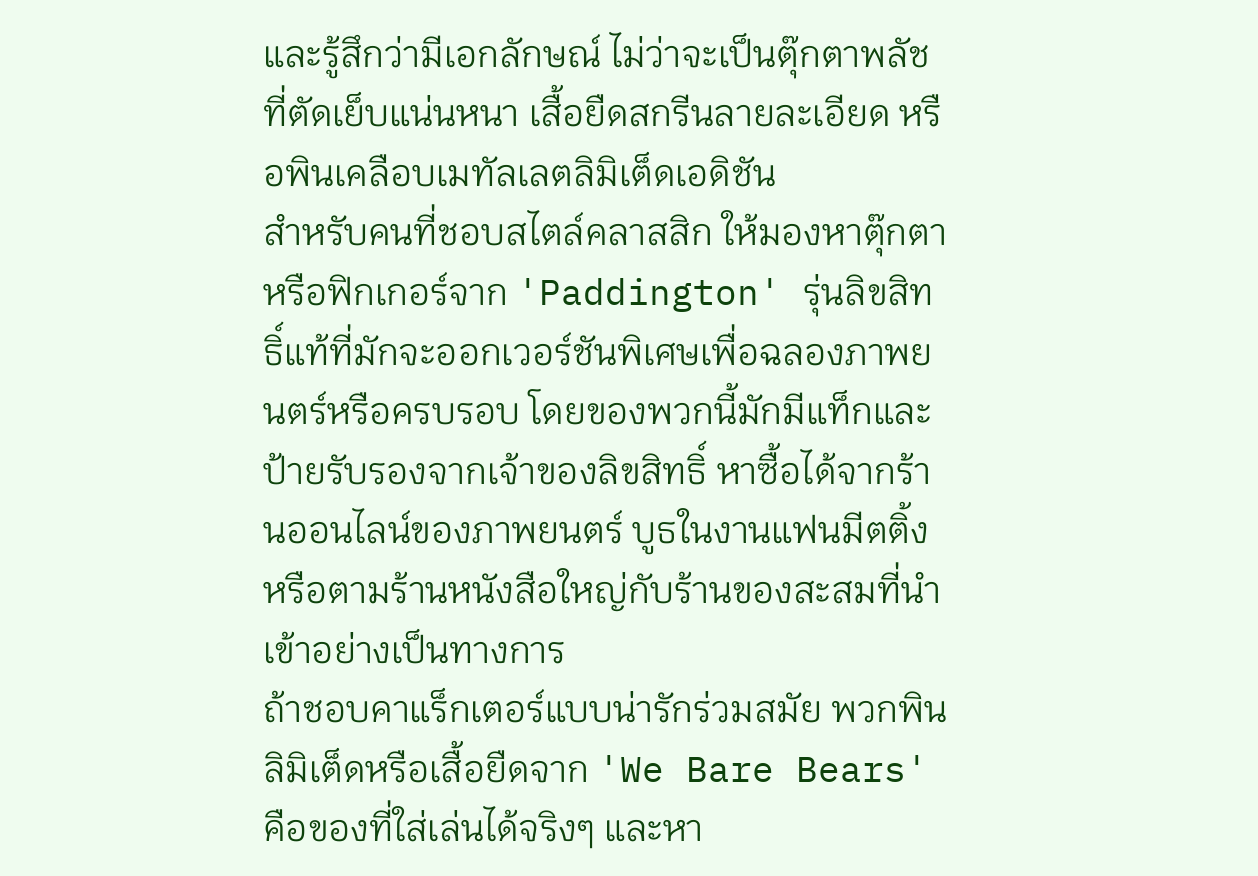และรู้สึกว่ามีเอกลักษณ์ ไม่ว่าจะเป็นตุ๊กตาพลัชที่ตัดเย็บแน่นหนา เสื้อยืดสกรีนลายละเอียด หรือพินเคลือบเมทัลเลตลิมิเต็ดเอดิชัน
สำหรับคนที่ชอบสไตล์คลาสสิก ให้มองหาตุ๊กตาหรือฟิกเกอร์จาก 'Paddington' รุ่นลิขสิทธิ์แท้ที่มักจะออกเวอร์ชันพิเศษเพื่อฉลองภาพยนตร์หรือครบรอบ โดยของพวกนี้มักมีแท็กและป้ายรับรองจากเจ้าของลิขสิทธิ์ หาซื้อได้จากร้านออนไลน์ของภาพยนตร์ บูธในงานแฟนมีตติ้ง หรือตามร้านหนังสือใหญ่กับร้านของสะสมที่นำเข้าอย่างเป็นทางการ
ถ้าชอบคาแร็กเตอร์แบบน่ารักร่วมสมัย พวกพินลิมิเต็ดหรือเสื้อยืดจาก 'We Bare Bears' คือของที่ใส่เล่นได้จริงๆ และหา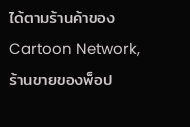ได้ตามร้านค้าของ Cartoon Network, ร้านขายของพ็อป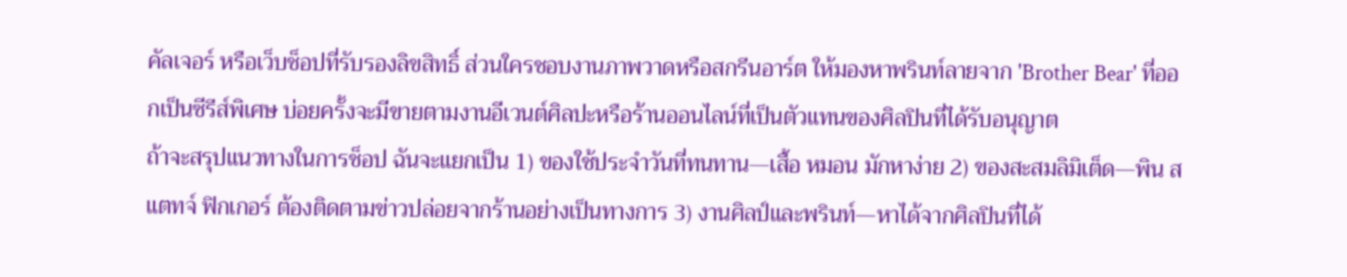คัลเจอร์ หรือเว็บช็อปที่รับรองลิขสิทธิ์ ส่วนใครชอบงานภาพวาดหรือสกรีนอาร์ต ให้มองหาพรินท์ลายจาก 'Brother Bear' ที่ออกเป็นซีรีส์พิเศษ บ่อยครั้งจะมีขายตามงานอีเวนต์ศิลปะหรือร้านออนไลน์ที่เป็นตัวแทนของศิลปินที่ได้รับอนุญาต
ถ้าจะสรุปแนวทางในการช็อป ฉันจะแยกเป็น 1) ของใช้ประจำวันที่ทนทาน—เสื้อ หมอน มักหาง่าย 2) ของสะสมลิมิเต็ด—พิน สแตทจ์ ฟิกเกอร์ ต้องติดตามข่าวปล่อยจากร้านอย่างเป็นทางการ 3) งานศิลป์และพรินท์—หาได้จากศิลปินที่ได้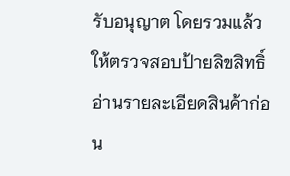รับอนุญาต โดยรวมแล้ว ให้ตรวจสอบป้ายลิขสิทธิ์ อ่านรายละเอียดสินค้าก่อน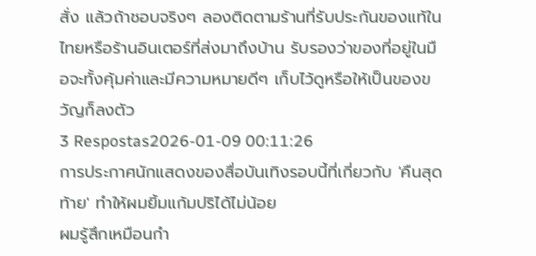สั่ง แล้วถ้าชอบจริงๆ ลองติดตามร้านที่รับประกันของแท้ในไทยหรือร้านอินเตอร์ที่ส่งมาถึงบ้าน รับรองว่าของที่อยู่ในมือจะทั้งคุ้มค่าและมีความหมายดีๆ เก็บไว้ดูหรือให้เป็นของขวัญก็ลงตัว
3 Respostas2026-01-09 00:11:26
การประกาศนักแสดงของสื่อบันเทิงรอบนี้ที่เกี่ยวกับ 'คืนสุดท้าย' ทำให้ผมยิ้มแก้มปริได้ไม่น้อย
ผมรู้สึกเหมือนกำ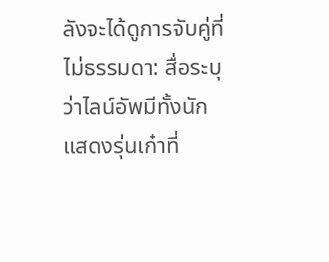ลังจะได้ดูการจับคู่ที่ไม่ธรรมดา: สื่อระบุว่าไลน์อัพมีทั้งนักแสดงรุ่นเก๋าที่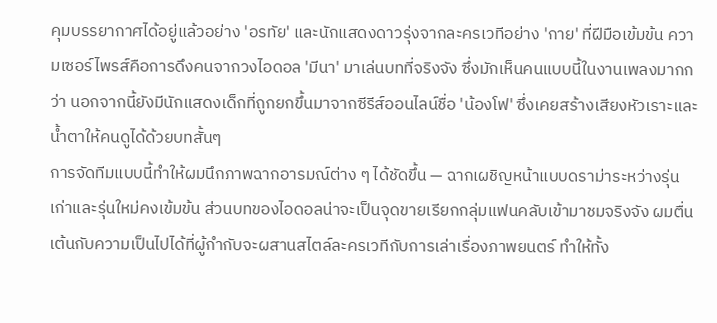คุมบรรยากาศได้อยู่แล้วอย่าง 'อรทัย' และนักแสดงดาวรุ่งจากละครเวทีอย่าง 'กาย' ที่ฝีมือเข้มข้น ความเซอร์ไพรส์คือการดึงคนจากวงไอดอล 'มีนา' มาเล่นบทที่จริงจัง ซึ่งมักเห็นคนแบบนี้ในงานเพลงมากกว่า นอกจากนี้ยังมีนักแสดงเด็กที่ถูกยกขึ้นมาจากซีรีส์ออนไลน์ชื่อ 'น้องโฟ' ซึ่งเคยสร้างเสียงหัวเราะและน้ำตาให้คนดูได้ด้วยบทสั้นๆ
การจัดทีมแบบนี้ทำให้ผมนึกภาพฉากอารมณ์ต่าง ๆ ได้ชัดขึ้น — ฉากเผชิญหน้าแบบดราม่าระหว่างรุ่นเก่าและรุ่นใหม่คงเข้มข้น ส่วนบทของไอดอลน่าจะเป็นจุดขายเรียกกลุ่มแฟนคลับเข้ามาชมจริงจัง ผมตื่นเต้นกับความเป็นไปได้ที่ผู้กำกับจะผสานสไตล์ละครเวทีกับการเล่าเรื่องภาพยนตร์ ทำให้ทั้ง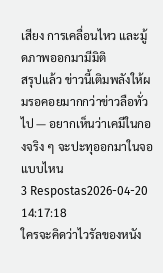เสียง การเคลื่อนไหว และมู้ดภาพออกมามีมิติ
สรุปแล้ว ข่าวนี้เติมพลังให้ผมรอคอยมากกว่าข่าวลือทั่วไป — อยากเห็นว่าเคมีในกองจริง ๆ จะปะทุออกมาในจอแบบไหน
3 Respostas2026-04-20 14:17:18
ใครจะคิดว่าไวรัลของหนัง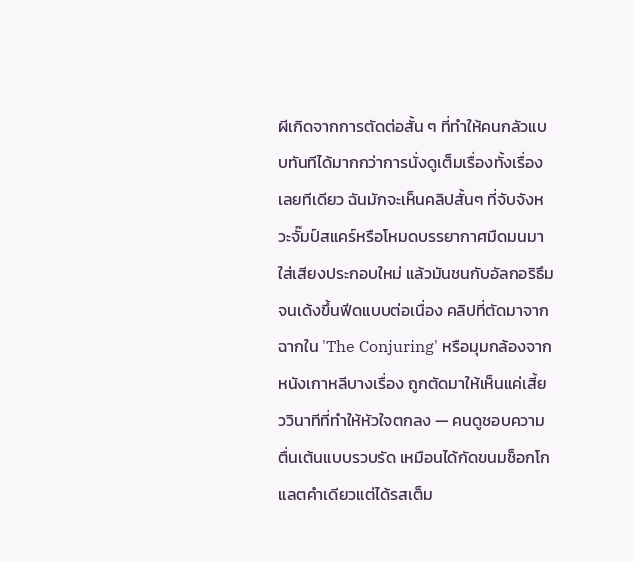ผีเกิดจากการตัดต่อสั้น ๆ ที่ทำให้คนกลัวแบบทันทีได้มากกว่าการนั่งดูเต็มเรื่องทั้งเรื่องเลยทีเดียว ฉันมักจะเห็นคลิปสั้นๆ ที่จับจังหวะจั๊มป์สแคร์หรือโหมดบรรยากาศมืดมนมาใส่เสียงประกอบใหม่ แล้วมันชนกับอัลกอริธึมจนเด้งขึ้นฟีดแบบต่อเนื่อง คลิปที่ตัดมาจากฉากใน 'The Conjuring' หรือมุมกล้องจากหนังเกาหลีบางเรื่อง ถูกตัดมาให้เห็นแค่เสี้ยววินาทีที่ทำให้หัวใจตกลง — คนดูชอบความตื่นเต้นแบบรวบรัด เหมือนได้กัดขนมช็อกโกแลตคำเดียวแต่ได้รสเต็ม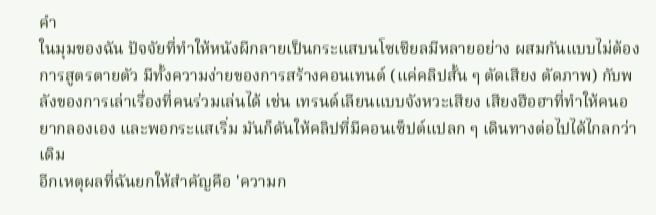คำ
ในมุมของฉัน ปัจจัยที่ทำให้หนังผีกลายเป็นกระแสบนโซเชียลมีหลายอย่าง ผสมกันแบบไม่ต้องการสูตรตายตัว มีทั้งความง่ายของการสร้างคอนเทนต์ (แค่คลิปสั้น ๆ ตัดเสียง ตัดภาพ) กับพลังของการเล่าเรื่องที่คนร่วมเล่นได้ เช่น เทรนด์เลียนแบบจังหวะเสียง เสียงฮือฮาที่ทำให้คนอยากลองเอง และพอกระแสเริ่ม มันก็ดันให้คลิปที่มีคอนเซ็ปต์แปลก ๆ เดินทางต่อไปได้ไกลกว่าเดิม
อีกเหตุผลที่ฉันยกให้สำคัญคือ 'ความก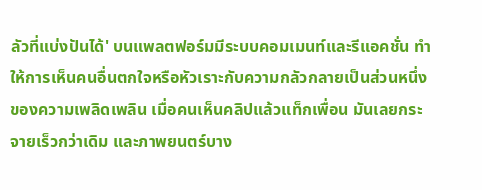ลัวที่แบ่งปันได้' บนแพลตฟอร์มมีระบบคอมเมนท์และรีแอคชั่น ทำให้การเห็นคนอื่นตกใจหรือหัวเราะกับความกลัวกลายเป็นส่วนหนึ่งของความเพลิดเพลิน เมื่อคนเห็นคลิปแล้วแท็กเพื่อน มันเลยกระจายเร็วกว่าเดิม และภาพยนตร์บาง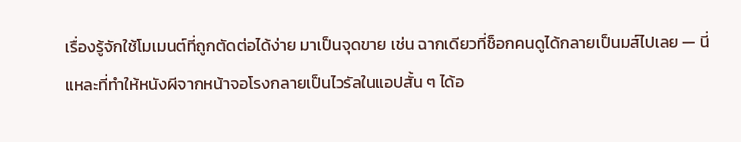เรื่องรู้จักใช้โมเมนต์ที่ถูกตัดต่อได้ง่าย มาเป็นจุดขาย เช่น ฉากเดียวที่ช็อกคนดูได้กลายเป็นมส์ไปเลย — นี่แหละที่ทำให้หนังผีจากหน้าจอโรงกลายเป็นไวรัลในแอปสั้น ๆ ได้อ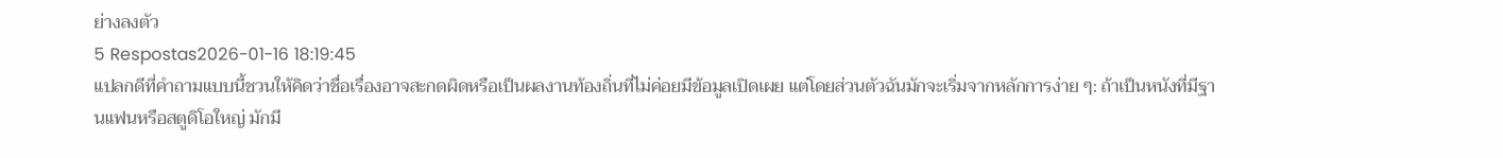ย่างลงตัว
5 Respostas2026-01-16 18:19:45
แปลกดีที่คำถามแบบนี้ชวนให้คิดว่าชื่อเรื่องอาจสะกดผิดหรือเป็นผลงานท้องถิ่นที่ไม่ค่อยมีข้อมูลเปิดเผย แต่โดยส่วนตัวฉันมักจะเริ่มจากหลักการง่าย ๆ: ถ้าเป็นหนังที่มีฐานแฟนหรือสตูดิโอใหญ่ มักมี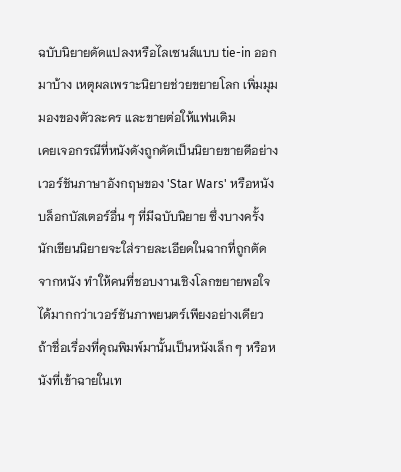ฉบับนิยายดัดแปลงหรือไลเซนส์แบบ tie-in ออกมาบ้าง เหตุผลเพราะนิยายช่วยขยายโลก เพิ่มมุมมองของตัวละคร และขายต่อให้แฟนเดิม
เคยเจอกรณีที่หนังดังถูกดัดเป็นนิยายขายดีอย่างเวอร์ชันภาษาอังกฤษของ 'Star Wars' หรือหนังบล็อกบัสเตอร์อื่น ๆ ที่มีฉบับนิยาย ซึ่งบางครั้งนักเขียนนิยายจะใส่รายละเอียดในฉากที่ถูกตัดจากหนัง ทำให้คนที่ชอบงานเชิงโลกขยายพอใจได้มากกว่าเวอร์ชันภาพยนตร์เพียงอย่างเดียว
ถ้าชื่อเรื่องที่คุณพิมพ์มานั้นเป็นหนังเล็ก ๆ หรือหนังที่เข้าฉายในเท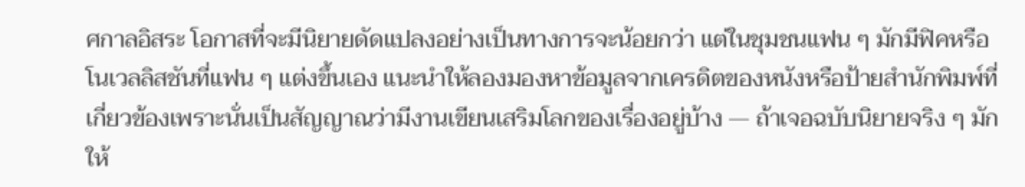ศกาลอิสระ โอกาสที่จะมีนิยายดัดแปลงอย่างเป็นทางการจะน้อยกว่า แต่ในชุมชนแฟน ๆ มักมีฟิคหรือโนเวลลิสชันที่แฟน ๆ แต่งขึ้นเอง แนะนำให้ลองมองหาข้อมูลจากเครดิตของหนังหรือป้ายสำนักพิมพ์ที่เกี่ยวข้องเพราะนั่นเป็นสัญญาณว่ามีงานเขียนเสริมโลกของเรื่องอยู่บ้าง — ถ้าเจอฉบับนิยายจริง ๆ มักให้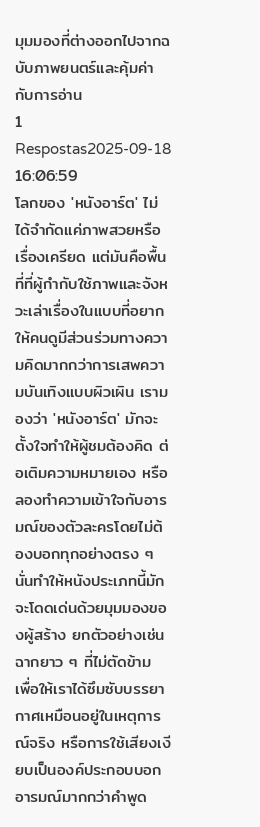มุมมองที่ต่างออกไปจากฉบับภาพยนตร์และคุ้มค่ากับการอ่าน
1 Respostas2025-09-18 16:06:59
โลกของ 'หนังอาร์ต' ไม่ได้จำกัดแค่ภาพสวยหรือเรื่องเครียด แต่มันคือพื้นที่ที่ผู้กำกับใช้ภาพและจังหวะเล่าเรื่องในแบบที่อยากให้คนดูมีส่วนร่วมทางความคิดมากกว่าการเสพความบันเทิงแบบผิวเผิน เรามองว่า 'หนังอาร์ต' มักจะตั้งใจทำให้ผู้ชมต้องคิด ต่อเติมความหมายเอง หรือลองทำความเข้าใจกับอารมณ์ของตัวละครโดยไม่ต้องบอกทุกอย่างตรง ๆ นั่นทำให้หนังประเภทนี้มักจะโดดเด่นด้วยมุมมองของผู้สร้าง ยกตัวอย่างเช่นฉากยาว ๆ ที่ไม่ตัดข้าม เพื่อให้เราได้ซึมซับบรรยากาศเหมือนอยู่ในเหตุการณ์จริง หรือการใช้เสียงเงียบเป็นองค์ประกอบบอกอารมณ์มากกว่าคำพูด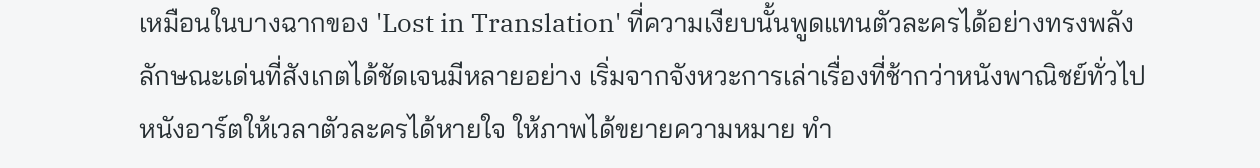เหมือนในบางฉากของ 'Lost in Translation' ที่ความเงียบนั้นพูดแทนตัวละครได้อย่างทรงพลัง
ลักษณะเด่นที่สังเกตได้ชัดเจนมีหลายอย่าง เริ่มจากจังหวะการเล่าเรื่องที่ช้ากว่าหนังพาณิชย์ทั่วไป หนังอาร์ตให้เวลาตัวละครได้หายใจ ให้ภาพได้ขยายความหมาย ทำ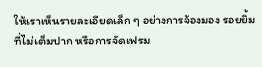ให้เราเห็นรายละเอียดเล็ก ๆ อย่างการจ้องมอง รอยยิ้มที่ไม่เต็มปาก หรือการจัดเฟรม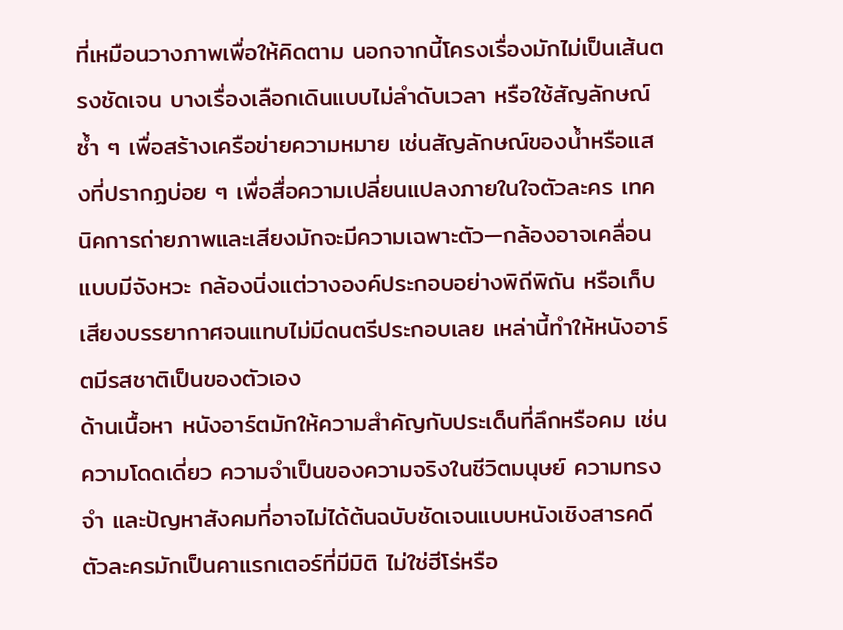ที่เหมือนวางภาพเพื่อให้คิดตาม นอกจากนี้โครงเรื่องมักไม่เป็นเส้นตรงชัดเจน บางเรื่องเลือกเดินแบบไม่ลำดับเวลา หรือใช้สัญลักษณ์ซ้ำ ๆ เพื่อสร้างเครือข่ายความหมาย เช่นสัญลักษณ์ของน้ำหรือแสงที่ปรากฏบ่อย ๆ เพื่อสื่อความเปลี่ยนแปลงภายในใจตัวละคร เทคนิคการถ่ายภาพและเสียงมักจะมีความเฉพาะตัว—กล้องอาจเคลื่อนแบบมีจังหวะ กล้องนิ่งแต่วางองค์ประกอบอย่างพิถีพิถัน หรือเก็บเสียงบรรยากาศจนแทบไม่มีดนตรีประกอบเลย เหล่านี้ทำให้หนังอาร์ตมีรสชาติเป็นของตัวเอง
ด้านเนื้อหา หนังอาร์ตมักให้ความสำคัญกับประเด็นที่ลึกหรือคม เช่น ความโดดเดี่ยว ความจำเป็นของความจริงในชีวิตมนุษย์ ความทรงจำ และปัญหาสังคมที่อาจไม่ได้ต้นฉบับชัดเจนแบบหนังเชิงสารคดี ตัวละครมักเป็นคาแรกเตอร์ที่มีมิติ ไม่ใช่ฮีโร่หรือ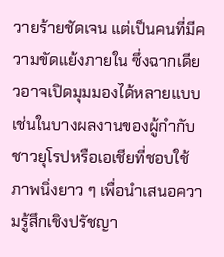วายร้ายชัดเจน แต่เป็นคนที่มีความขัดแย้งภายใน ซึ่งฉากเดียวอาจเปิดมุมมองได้หลายแบบ เช่นในบางผลงานของผู้กำกับชาวยุโรปหรือเอเชียที่ชอบใช้ภาพนิ่งยาว ๆ เพื่อนำเสนอความรู้สึกเชิงปรัชญา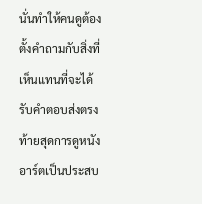นั่นทำให้คนดูต้องตั้งคำถามกับสิ่งที่เห็นแทนที่จะได้รับคำตอบส่งตรง
ท้ายสุดการดูหนังอาร์ตเป็นประสบ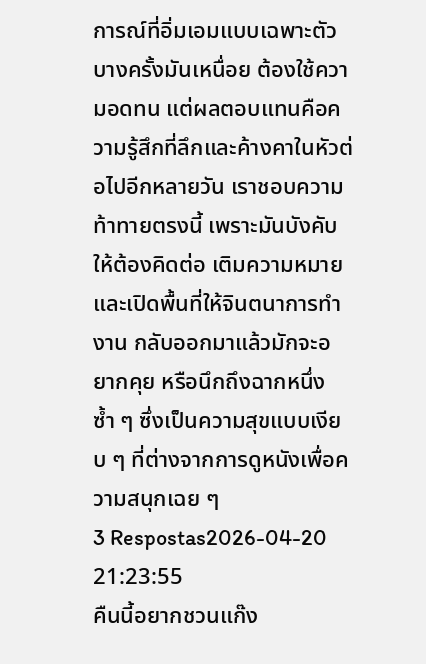การณ์ที่อิ่มเอมแบบเฉพาะตัว บางครั้งมันเหนื่อย ต้องใช้ความอดทน แต่ผลตอบแทนคือความรู้สึกที่ลึกและค้างคาในหัวต่อไปอีกหลายวัน เราชอบความท้าทายตรงนี้ เพราะมันบังคับให้ต้องคิดต่อ เติมความหมาย และเปิดพื้นที่ให้จินตนาการทำงาน กลับออกมาแล้วมักจะอยากคุย หรือนึกถึงฉากหนึ่งซ้ำ ๆ ซึ่งเป็นความสุขแบบเงียบ ๆ ที่ต่างจากการดูหนังเพื่อความสนุกเฉย ๆ
3 Respostas2026-04-20 21:23:55
คืนนี้อยากชวนแก๊ง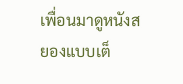เพื่อนมาดูหนังสยองแบบเต็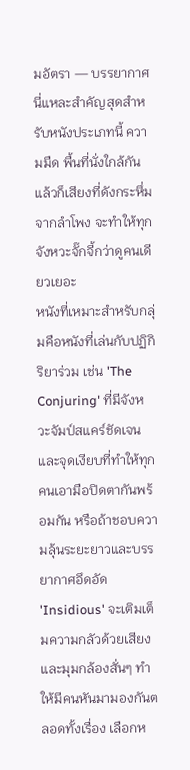มอัตรา — บรรยากาศนี่แหละสำคัญสุดสำหรับหนังประเภทนี้ ความมืด พื้นที่นั่งใกล้กัน แล้วก็เสียงที่ดังกระหึ่มจากลำโพง จะทำให้ทุกจังหวะจั๊กจี้กว่าดูคนเดียวเยอะ
หนังที่เหมาะสำหรับกลุ่มคือหนังที่เล่นกับปฏิกิริยาร่วม เช่น 'The Conjuring' ที่มีจังหวะจัมป์สแคร์ชัดเจนและจุดเงียบที่ทำให้ทุกคนเอามือปิดตากันพร้อมกัน หรือถ้าชอบความลุ้นระยะยาวและบรรยากาศอึดอัด 'Insidious' จะเติมเต็มความกลัวด้วยเสียงและมุมกล้องสั่นๆ ทำให้มีคนหันมามองกันตลอดทั้งเรื่อง เลือกห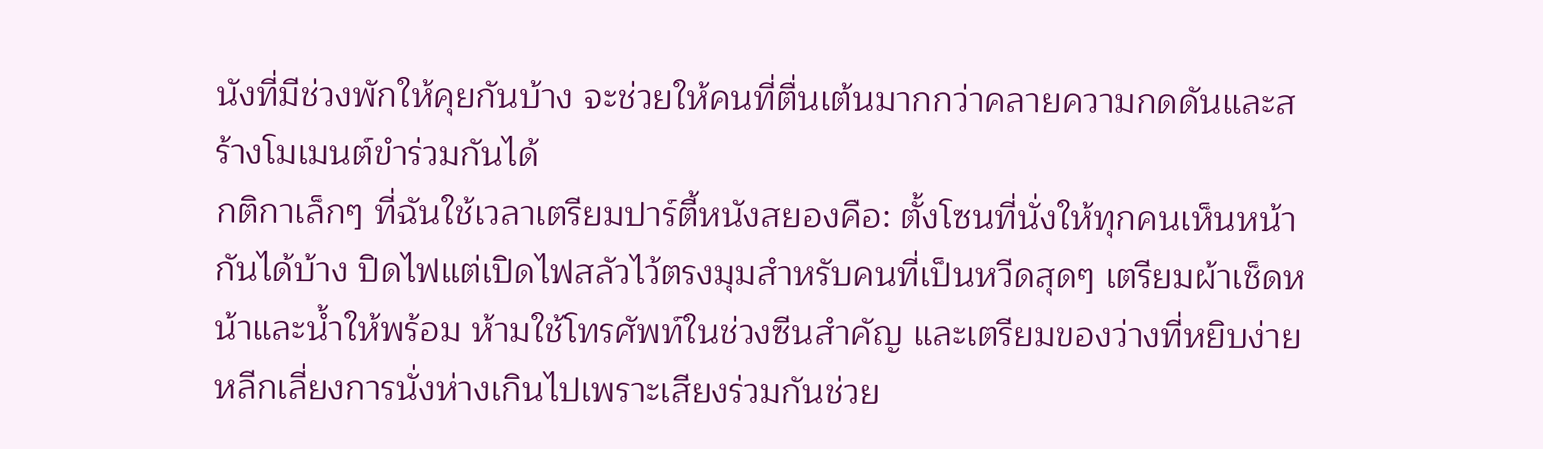นังที่มีช่วงพักให้คุยกันบ้าง จะช่วยให้คนที่ตื่นเต้นมากกว่าคลายความกดดันและสร้างโมเมนต์ขำร่วมกันได้
กติกาเล็กๆ ที่ฉันใช้เวลาเตรียมปาร์ตี้หนังสยองคือ: ตั้งโซนที่นั่งให้ทุกคนเห็นหน้ากันได้บ้าง ปิดไฟแต่เปิดไฟสลัวไว้ตรงมุมสำหรับคนที่เป็นหวีดสุดๆ เตรียมผ้าเช็ดหน้าและน้ำให้พร้อม ห้ามใช้โทรศัพท์ในช่วงซีนสำคัญ และเตรียมของว่างที่หยิบง่าย หลีกเลี่ยงการนั่งห่างเกินไปเพราะเสียงร่วมกันช่วย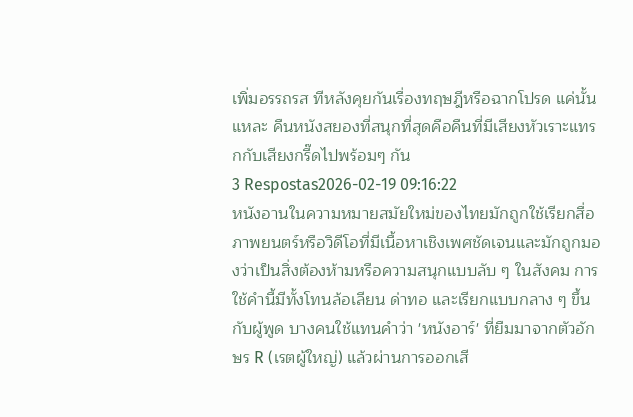เพิ่มอรรถรส ทีหลังคุยกันเรื่องทฤษฎีหรือฉากโปรด แค่นั้นแหละ คืนหนังสยองที่สนุกที่สุดคือคืนที่มีเสียงหัวเราะแทรกกับเสียงกรี๊ดไปพร้อมๆ กัน
3 Respostas2026-02-19 09:16:22
หนังอานในความหมายสมัยใหม่ของไทยมักถูกใช้เรียกสื่อภาพยนตร์หรือวิดีโอที่มีเนื้อหาเชิงเพศชัดเจนและมักถูกมองว่าเป็นสิ่งต้องห้ามหรือความสนุกแบบลับ ๆ ในสังคม การใช้คำนี้มีทั้งโทนล้อเลียน ด่าทอ และเรียกแบบกลาง ๆ ขึ้นกับผู้พูด บางคนใช้แทนคำว่า 'หนังอาร์' ที่ยืมมาจากตัวอักษร R (เรตผู้ใหญ่) แล้วผ่านการออกเสี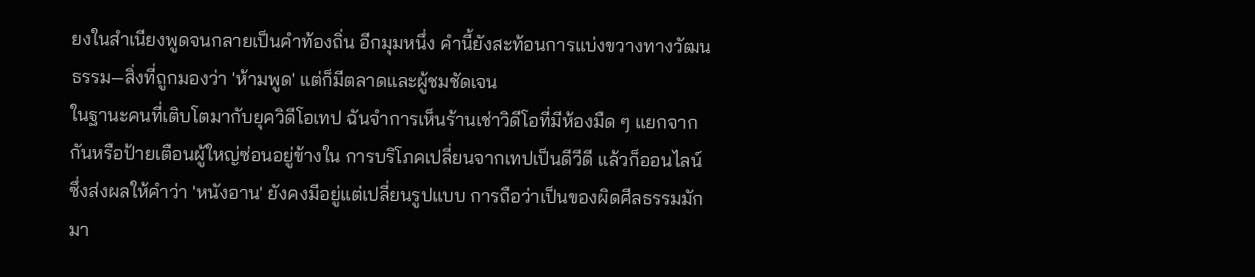ยงในสำเนียงพูดจนกลายเป็นคำท้องถิ่น อีกมุมหนึ่ง คำนี้ยังสะท้อนการแบ่งขวางทางวัฒนธรรม—สิ่งที่ถูกมองว่า 'ห้ามพูด' แต่ก็มีตลาดและผู้ชมชัดเจน
ในฐานะคนที่เติบโตมากับยุควิดีโอเทป ฉันจำการเห็นร้านเช่าวิดีโอที่มีห้องมืด ๆ แยกจากกันหรือป้ายเตือนผู้ใหญ่ซ่อนอยู่ข้างใน การบริโภคเปลี่ยนจากเทปเป็นดีวีดี แล้วก็ออนไลน์ ซึ่งส่งผลให้คำว่า 'หนังอาน' ยังคงมีอยู่แต่เปลี่ยนรูปแบบ การถือว่าเป็นของผิดศีลธรรมมักมา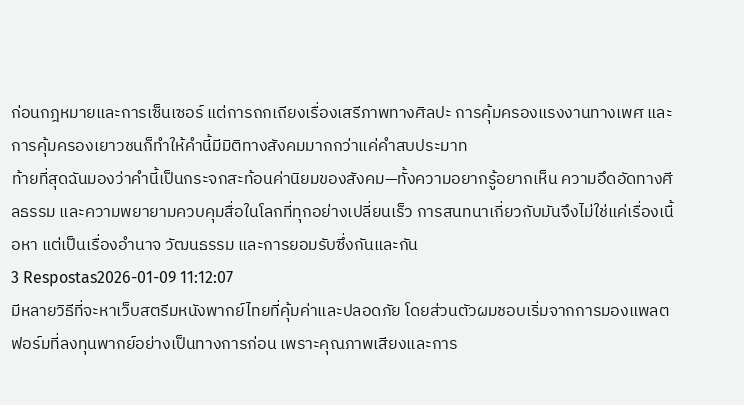ก่อนกฎหมายและการเซ็นเซอร์ แต่การถกเถียงเรื่องเสรีภาพทางศิลปะ การคุ้มครองแรงงานทางเพศ และการคุ้มครองเยาวชนก็ทำให้คำนี้มีมิติทางสังคมมากกว่าแค่คำสบประมาท
ท้ายที่สุดฉันมองว่าคำนี้เป็นกระจกสะท้อนค่านิยมของสังคม—ทั้งความอยากรู้อยากเห็น ความอึดอัดทางศีลธรรม และความพยายามควบคุมสื่อในโลกที่ทุกอย่างเปลี่ยนเร็ว การสนทนาเกี่ยวกับมันจึงไม่ใช่แค่เรื่องเนื้อหา แต่เป็นเรื่องอำนาจ วัฒนธรรม และการยอมรับซึ่งกันและกัน
3 Respostas2026-01-09 11:12:07
มีหลายวิธีที่จะหาเว็บสตรีมหนังพากย์ไทยที่คุ้มค่าและปลอดภัย โดยส่วนตัวผมชอบเริ่มจากการมองแพลตฟอร์มที่ลงทุนพากย์อย่างเป็นทางการก่อน เพราะคุณภาพเสียงและการ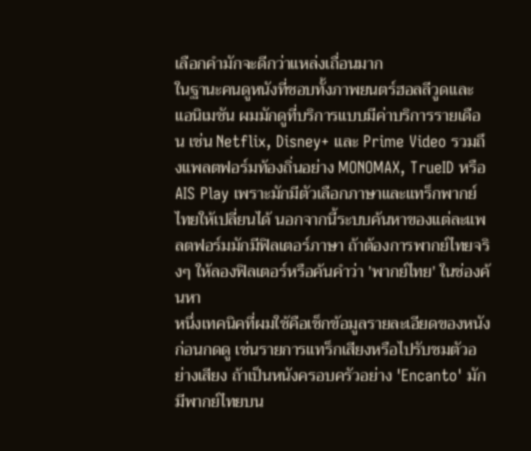เลือกคำมักจะดีกว่าแหล่งเถื่อนมาก
ในฐานะคนดูหนังที่ชอบทั้งภาพยนตร์ฮอลลีวูดและแอนิเมชัน ผมมักดูที่บริการแบบมีค่าบริการรายเดือน เช่น Netflix, Disney+ และ Prime Video รวมถึงแพลตฟอร์มท้องถิ่นอย่าง MONOMAX, TrueID หรือ AIS Play เพราะมักมีตัวเลือกภาษาและแทร็กพากย์ไทยให้เปลี่ยนได้ นอกจากนี้ระบบค้นหาของแต่ละแพลตฟอร์มมักมีฟิลเตอร์ภาษา ถ้าต้องการพากย์ไทยจริงๆ ให้ลองฟิลเตอร์หรือค้นคำว่า 'พากย์ไทย' ในช่องค้นหา
หนึ่งเทคนิคที่ผมใช้คือเช็กข้อมูลรายละเอียดของหนังก่อนกดดู เช่นรายการแทร็กเสียงหรือไปรับชมตัวอย่างเสียง ถ้าเป็นหนังครอบครัวอย่าง 'Encanto' มักมีพากย์ไทยบน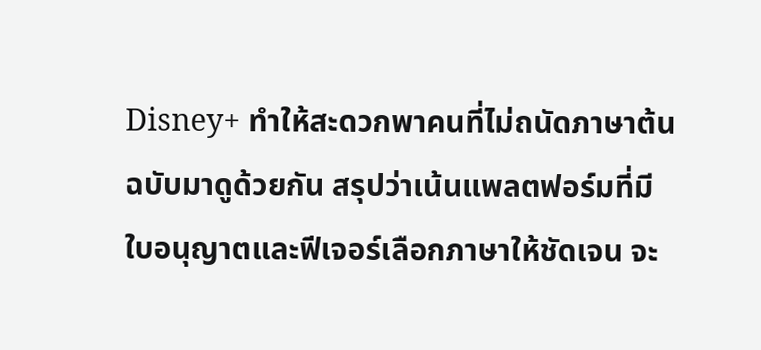Disney+ ทำให้สะดวกพาคนที่ไม่ถนัดภาษาต้นฉบับมาดูด้วยกัน สรุปว่าเน้นแพลตฟอร์มที่มีใบอนุญาตและฟีเจอร์เลือกภาษาให้ชัดเจน จะ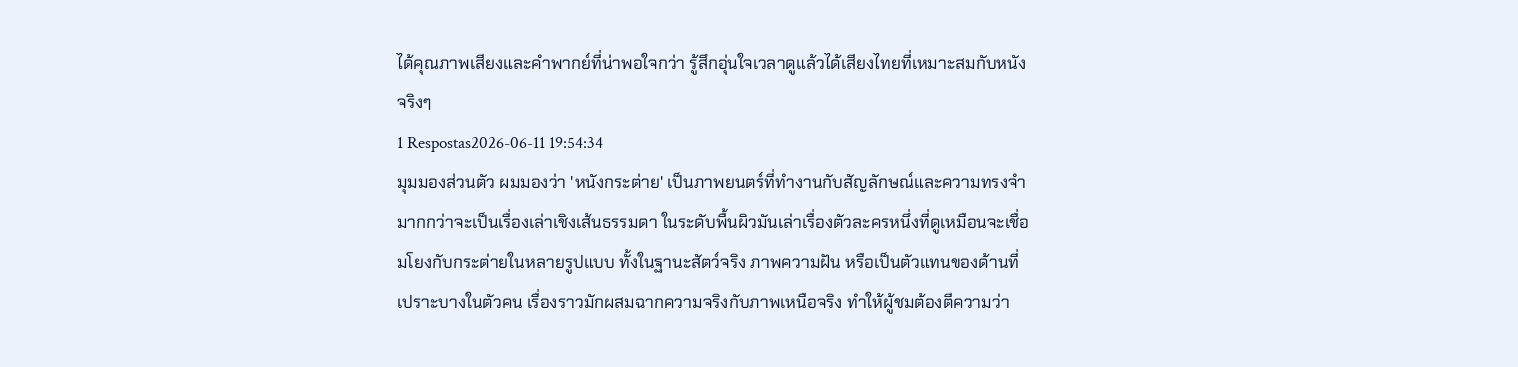ได้คุณภาพเสียงและคำพากย์ที่น่าพอใจกว่า รู้สึกอุ่นใจเวลาดูแล้วได้เสียงไทยที่เหมาะสมกับหนังจริงๆ
1 Respostas2026-06-11 19:54:34
มุมมองส่วนตัว ผมมองว่า 'หนังกระต่าย' เป็นภาพยนตร์ที่ทำงานกับสัญลักษณ์และความทรงจำมากกว่าจะเป็นเรื่องเล่าเชิงเส้นธรรมดา ในระดับพื้นผิวมันเล่าเรื่องตัวละครหนึ่งที่ดูเหมือนจะเชื่อมโยงกับกระต่ายในหลายรูปแบบ ทั้งในฐานะสัตว์จริง ภาพความฝัน หรือเป็นตัวแทนของด้านที่เปราะบางในตัวคน เรื่องราวมักผสมฉากความจริงกับภาพเหนือจริง ทำให้ผู้ชมต้องตีความว่า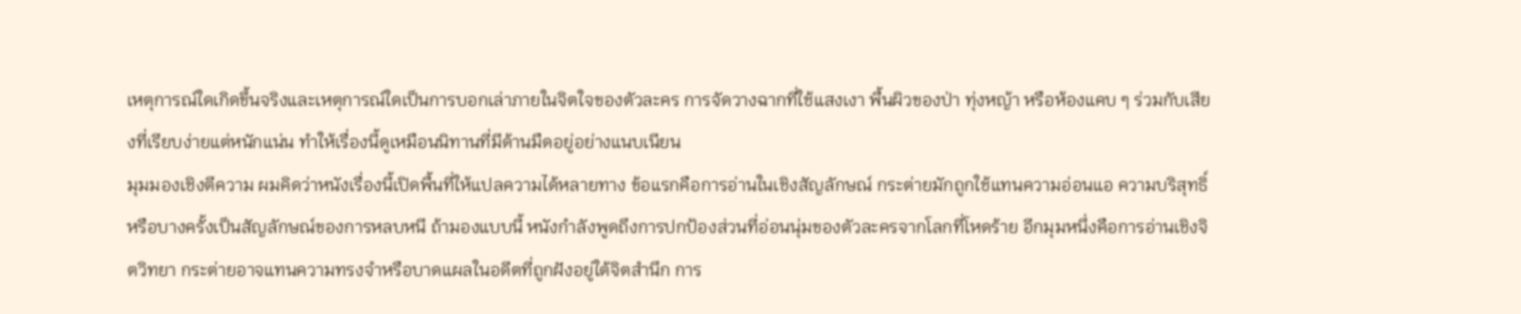เหตุการณ์ใดเกิดขึ้นจริงและเหตุการณ์ใดเป็นการบอกเล่าภายในจิตใจของตัวละคร การจัดวางฉากที่ใช้แสงเงา พื้นผิวของป่า ทุ่งหญ้า หรือห้องแคบ ๆ ร่วมกับเสียงที่เรียบง่ายแต่หนักแน่น ทำให้เรื่องนี้ดูเหมือนนิทานที่มีด้านมืดอยู่อย่างแนบเนียน
มุมมองเชิงตีความ ผมคิดว่าหนังเรื่องนี้เปิดพื้นที่ให้แปลความได้หลายทาง ข้อแรกคือการอ่านในเชิงสัญลักษณ์ กระต่ายมักถูกใช้แทนความอ่อนแอ ความบริสุทธิ์ หรือบางครั้งเป็นสัญลักษณ์ของการหลบหนี ถ้ามองแบบนี้ หนังกำลังพูดถึงการปกป้องส่วนที่อ่อนนุ่มของตัวละครจากโลกที่โหดร้าย อีกมุมหนึ่งคือการอ่านเชิงจิตวิทยา กระต่ายอาจแทนความทรงจำหรือบาดแผลในอดีตที่ถูกฝังอยู่ใต้จิตสำนึก การ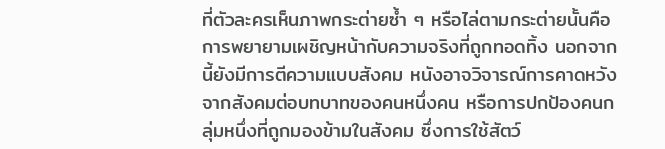ที่ตัวละครเห็นภาพกระต่ายซ้ำ ๆ หรือไล่ตามกระต่ายนั้นคือการพยายามเผชิญหน้ากับความจริงที่ถูกทอดทิ้ง นอกจากนี้ยังมีการตีความแบบสังคม หนังอาจวิจารณ์การคาดหวังจากสังคมต่อบทบาทของคนหนึ่งคน หรือการปกป้องคนกลุ่มหนึ่งที่ถูกมองข้ามในสังคม ซึ่งการใช้สัตว์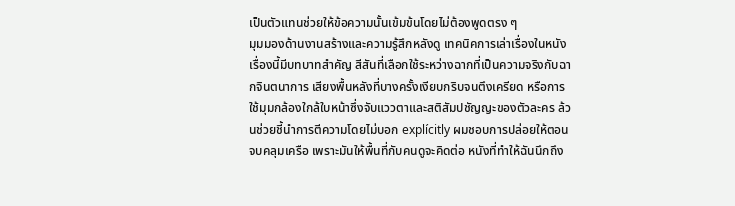เป็นตัวแทนช่วยให้ข้อความนั้นเข้มข้นโดยไม่ต้องพูดตรง ๆ
มุมมองด้านงานสร้างและความรู้สึกหลังดู เทคนิคการเล่าเรื่องในหนังเรื่องนี้มีบทบาทสำคัญ สีสันที่เลือกใช้ระหว่างฉากที่เป็นความจริงกับฉากจินตนาการ เสียงพื้นหลังที่บางครั้งเงียบกริบจนตึงเครียด หรือการใช้มุมกล้องใกล้ใบหน้าซึ่งจับแววตาและสติสัมปชัญญะของตัวละคร ล้วนช่วยชี้นำการตีความโดยไม่บอก explícitly ผมชอบการปล่อยให้ตอนจบคลุมเครือ เพราะมันให้พื้นที่กับคนดูจะคิดต่อ หนังที่ทำให้ฉันนึกถึง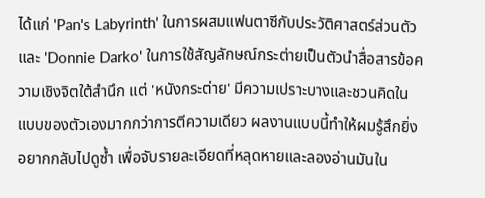ได้แก่ 'Pan's Labyrinth' ในการผสมแฟนตาซีกับประวัติศาสตร์ส่วนตัว และ 'Donnie Darko' ในการใช้สัญลักษณ์กระต่ายเป็นตัวนำสื่อสารข้อความเชิงจิตใต้สำนึก แต่ 'หนังกระต่าย' มีความเปราะบางและชวนคิดในแบบของตัวเองมากกว่าการตีความเดียว ผลงานแบบนี้ทำให้ผมรู้สึกยิ่งอยากกลับไปดูซ้ำ เพื่อจับรายละเอียดที่หลุดหายและลองอ่านมันใน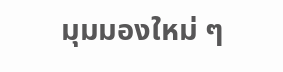มุมมองใหม่ ๆ